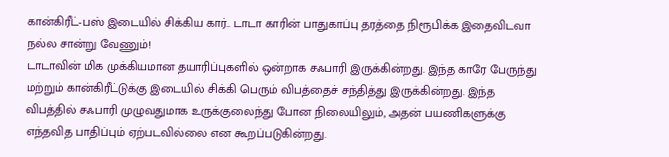கான்கிரீட்-பஸ் இடையில் சிக்கிய கார்.. டாடா காரின் பாதுகாப்பு தரத்தை நிரூபிக்க இதைவிடவா நல்ல சான்று வேணும்!
டாடாவின் மிக முக்கியமான தயாரிப்புகளில் ஒன்றாக சஃபாரி இருக்கின்றது. இந்த காரே பேருந்து மற்றும் கான்கிரீட்டுக்கு இடையில் சிக்கி பெரும் விபத்தைச் சந்தித்து இருக்கின்றது. இந்த விபத்தில் சஃபாரி முழுவதுமாக உருக்குலைந்து போன நிலையிலும், அதன் பயணிகளுக்கு எந்தவித பாதிப்பும் ஏற்படவில்லை என கூறப்படுகின்றது.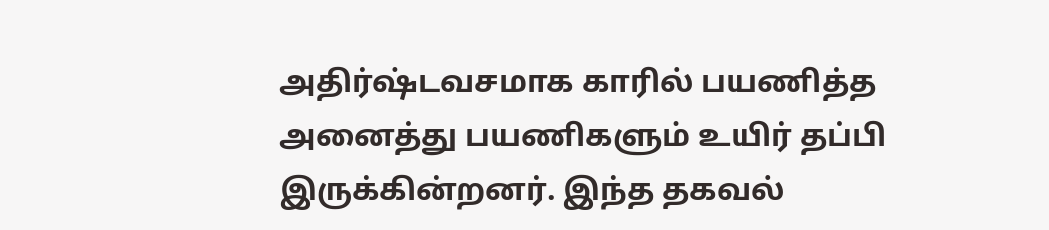அதிர்ஷ்டவசமாக காரில் பயணித்த அனைத்து பயணிகளும் உயிர் தப்பி இருக்கின்றனர். இந்த தகவல்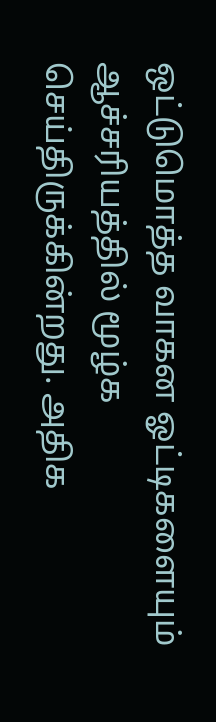ஒட்டுமொத்த வாகன ஓட்டிகளையும் ஆச்சரியத்தில் மூழ்க செய்திருக்கின்றது. அதிக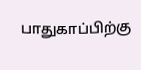பாதுகாப்பிற்கு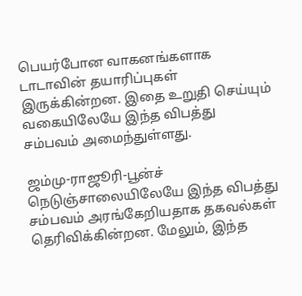பெயர்போன வாகனங்களாக டாடாவின் தயாரிப்புகள் இருக்கின்றன. இதை உறுதி செய்யும் வகையிலேயே இந்த விபத்து சம்பவம் அமைந்துள்ளது.

ஜம்மு-ராஜூரி-பூன்ச் நெடுஞ்சாலையிலேயே இந்த விபத்து சம்பவம் அரங்கேறியதாக தகவல்கள் தெரிவிக்கின்றன. மேலும், இந்த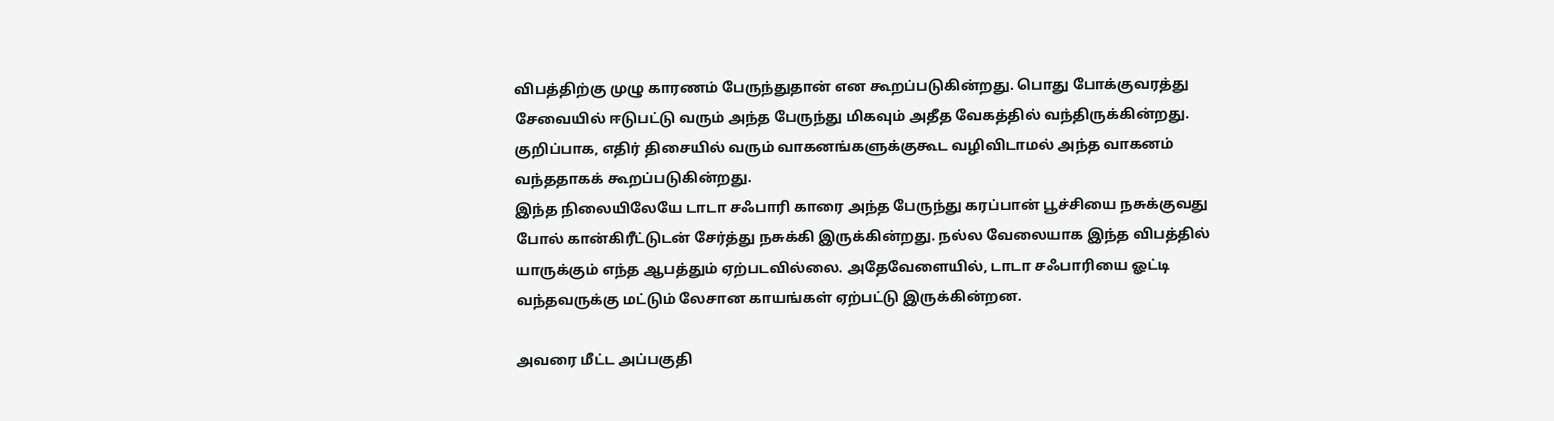விபத்திற்கு முழு காரணம் பேருந்துதான் என கூறப்படுகின்றது. பொது போக்குவரத்து சேவையில் ஈடுபட்டு வரும் அந்த பேருந்து மிகவும் அதீத வேகத்தில் வந்திருக்கின்றது. குறிப்பாக, எதிர் திசையில் வரும் வாகனங்களுக்குகூட வழிவிடாமல் அந்த வாகனம் வந்ததாகக் கூறப்படுகின்றது.
இந்த நிலையிலேயே டாடா சஃபாரி காரை அந்த பேருந்து கரப்பான் பூச்சியை நசுக்குவது போல் கான்கிரீட்டுடன் சேர்த்து நசுக்கி இருக்கின்றது. நல்ல வேலையாக இந்த விபத்தில் யாருக்கும் எந்த ஆபத்தும் ஏற்படவில்லை. அதேவேளையில், டாடா சஃபாரியை ஓட்டி வந்தவருக்கு மட்டும் லேசான காயங்கள் ஏற்பட்டு இருக்கின்றன.

அவரை மீட்ட அப்பகுதி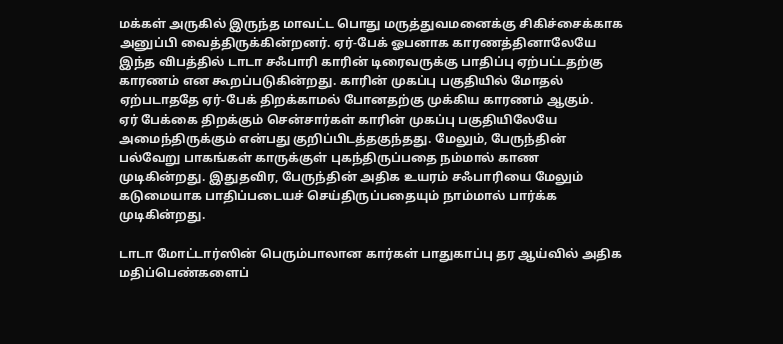மக்கள் அருகில் இருந்த மாவட்ட பொது மருத்துவமனைக்கு சிகிச்சைக்காக அனுப்பி வைத்திருக்கின்றனர். ஏர்-பேக் ஓபனாக காரணத்தினாலேயே இந்த விபத்தில் டாடா சஃபாரி காரின் டிரைவருக்கு பாதிப்பு ஏற்பட்டதற்கு காரணம் என கூறப்படுகின்றது. காரின் முகப்பு பகுதியில் மோதல் ஏற்படாததே ஏர்-பேக் திறக்காமல் போனதற்கு முக்கிய காரணம் ஆகும்.
ஏர் பேக்கை திறக்கும் சென்சார்கள் காரின் முகப்பு பகுதியிலேயே அமைந்திருக்கும் என்பது குறிப்பிடத்தகுந்தது. மேலும், பேருந்தின் பல்வேறு பாகங்கள் காருக்குள் புகந்திருப்பதை நம்மால் காண முடிகின்றது. இதுதவிர, பேருந்தின் அதிக உயரம் சஃபாரியை மேலும் கடுமையாக பாதிப்படையச் செய்திருப்பதையும் நாம்மால் பார்க்க முடிகின்றது.

டாடா மோட்டார்ஸின் பெரும்பாலான கார்கள் பாதுகாப்பு தர ஆய்வில் அதிக மதிப்பெண்களைப்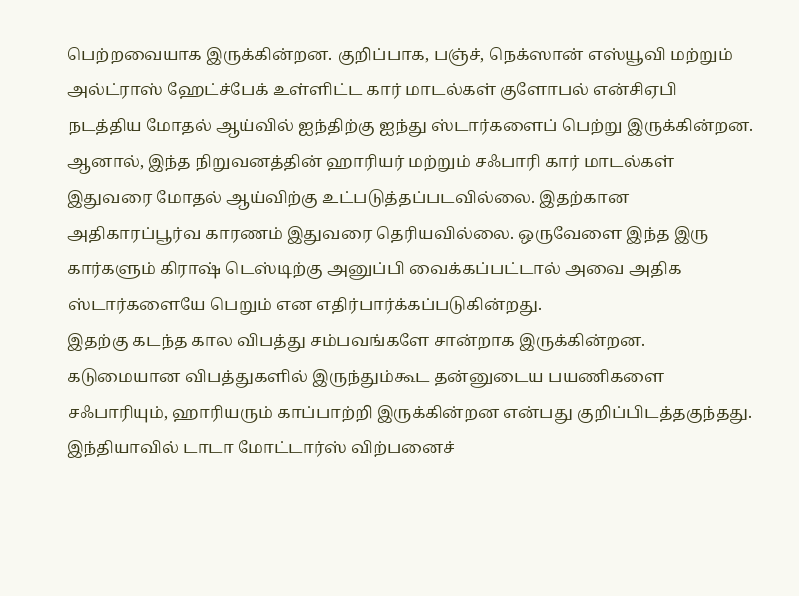பெற்றவையாக இருக்கின்றன. குறிப்பாக, பஞ்ச், நெக்ஸான் எஸ்யூவி மற்றும் அல்ட்ராஸ் ஹேட்ச்பேக் உள்ளிட்ட கார் மாடல்கள் குளோபல் என்சிஏபி நடத்திய மோதல் ஆய்வில் ஐந்திற்கு ஐந்து ஸ்டார்களைப் பெற்று இருக்கின்றன.
ஆனால், இந்த நிறுவனத்தின் ஹாரியர் மற்றும் சஃபாரி கார் மாடல்கள் இதுவரை மோதல் ஆய்விற்கு உட்படுத்தப்படவில்லை. இதற்கான அதிகாரப்பூர்வ காரணம் இதுவரை தெரியவில்லை. ஒருவேளை இந்த இரு கார்களும் கிராஷ் டெஸ்டிற்கு அனுப்பி வைக்கப்பட்டால் அவை அதிக ஸ்டார்களையே பெறும் என எதிர்பார்க்கப்படுகின்றது.
இதற்கு கடந்த கால விபத்து சம்பவங்களே சான்றாக இருக்கின்றன. கடுமையான விபத்துகளில் இருந்தும்கூட தன்னுடைய பயணிகளை சஃபாரியும், ஹாரியரும் காப்பாற்றி இருக்கின்றன என்பது குறிப்பிடத்தகுந்தது. இந்தியாவில் டாடா மோட்டார்ஸ் விற்பனைச்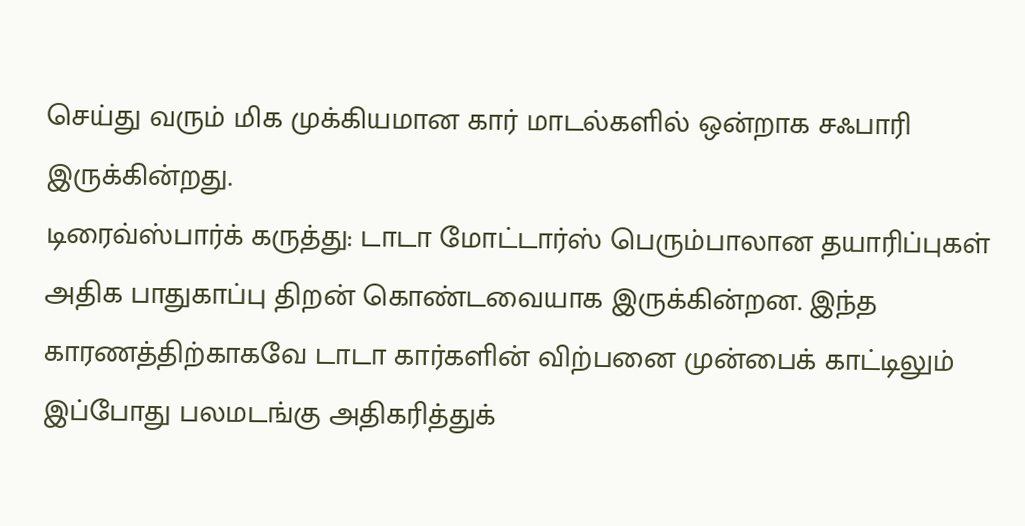செய்து வரும் மிக முக்கியமான கார் மாடல்களில் ஒன்றாக சஃபாரி இருக்கின்றது.
டிரைவ்ஸ்பார்க் கருத்து: டாடா மோட்டார்ஸ் பெரும்பாலான தயாரிப்புகள் அதிக பாதுகாப்பு திறன் கொண்டவையாக இருக்கின்றன. இந்த காரணத்திற்காகவே டாடா கார்களின் விற்பனை முன்பைக் காட்டிலும் இப்போது பலமடங்கு அதிகரித்துக்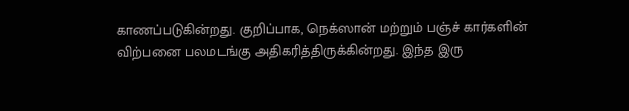காணப்படுகின்றது. குறிப்பாக, நெக்ஸான் மற்றும் பஞ்ச் கார்களின் விற்பனை பலமடங்கு அதிகரித்திருக்கின்றது. இந்த இரு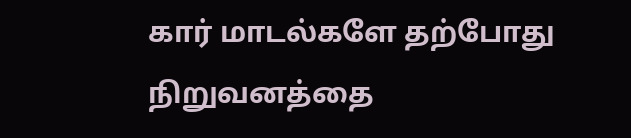கார் மாடல்களே தற்போது நிறுவனத்தை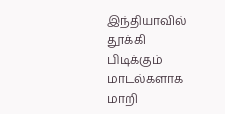இந்தியாவில் தூக்கி பிடிக்கும் மாடல்களாக மாறி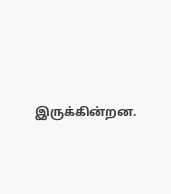இருக்கின்றன.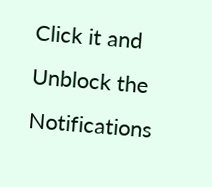Click it and Unblock the Notifications